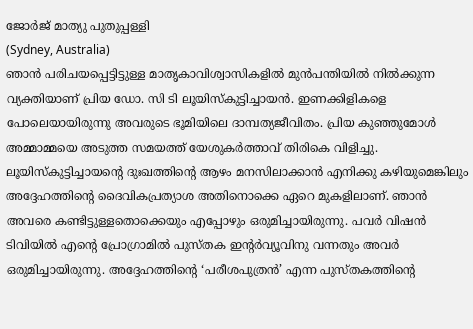ജോർജ് മാത്യു പുതുപ്പള്ളി
(Sydney, Australia)
ഞാൻ പരിചയപ്പെട്ടിട്ടുള്ള മാതൃകാവിശ്വാസികളിൽ മുൻപന്തിയിൽ നിൽക്കുന്ന വ്യക്തിയാണ് പ്രിയ ഡോ. സി ടി ലൂയിസ്കുട്ടിച്ചായൻ. ഇണക്കിളികളെ പോലെയായിരുന്നു അവരുടെ ഭൂമിയിലെ ദാമ്പത്യജീവിതം. പ്രിയ കുഞ്ഞുമോൾ അമ്മാമ്മയെ അടുത്ത സമയത്ത് യേശുകർത്താവ് തിരികെ വിളിച്ചു.
ലൂയിസ്കുട്ടിച്ചായന്റെ ദുഃഖത്തിന്റെ ആഴം മനസിലാക്കാൻ എനിക്കു കഴിയുമെങ്കിലും അദ്ദേഹത്തിന്റെ ദൈവികപ്രത്യാശ അതിനൊക്കെ ഏറെ മുകളിലാണ്. ഞാൻ അവരെ കണ്ടിട്ടുള്ളതൊക്കെയും എപ്പോഴും ഒരുമിച്ചായിരുന്നു. പവർ വിഷൻ ടിവിയിൽ എന്റെ പ്രോഗ്രാമിൽ പുസ്തക ഇന്റർവ്യൂവിനു വന്നതും അവർ ഒരുമിച്ചായിരുന്നു. അദ്ദേഹത്തിന്റെ ‘പരീശപുത്രൻ’ എന്ന പുസ്തകത്തിന്റെ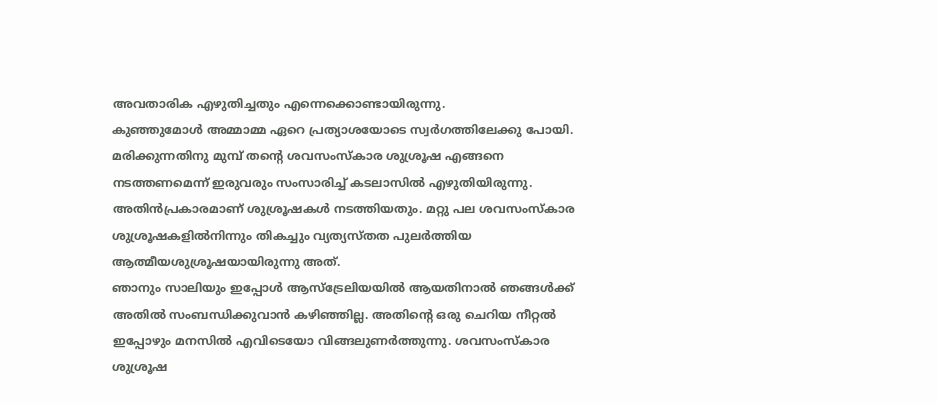അവതാരിക എഴുതിച്ചതും എന്നെക്കൊണ്ടായിരുന്നു.
കുഞ്ഞുമോൾ അമ്മാമ്മ ഏറെ പ്രത്യാശയോടെ സ്വർഗത്തിലേക്കു പോയി. മരിക്കുന്നതിനു മുമ്പ് തന്റെ ശവസംസ്കാര ശുശ്രൂഷ എങ്ങനെ നടത്തണമെന്ന് ഇരുവരും സംസാരിച്ച് കടലാസിൽ എഴുതിയിരുന്നു. അതിൻപ്രകാരമാണ് ശുശ്രൂഷകൾ നടത്തിയതും. മറ്റു പല ശവസംസ്കാര ശുശ്രൂഷകളിൽനിന്നും തികച്ചും വ്യത്യസ്തത പുലർത്തിയ ആത്മീയശുശ്രൂഷയായിരുന്നു അത്.
ഞാനും സാലിയും ഇപ്പോൾ ആസ്ട്രേലിയയിൽ ആയതിനാൽ ഞങ്ങൾക്ക് അതിൽ സംബന്ധിക്കുവാൻ കഴിഞ്ഞില്ല. അതിന്റെ ഒരു ചെറിയ നീറ്റൽ ഇപ്പോഴും മനസിൽ എവിടെയോ വിങ്ങലുണർത്തുന്നു. ശവസംസ്കാര ശുശ്രൂഷ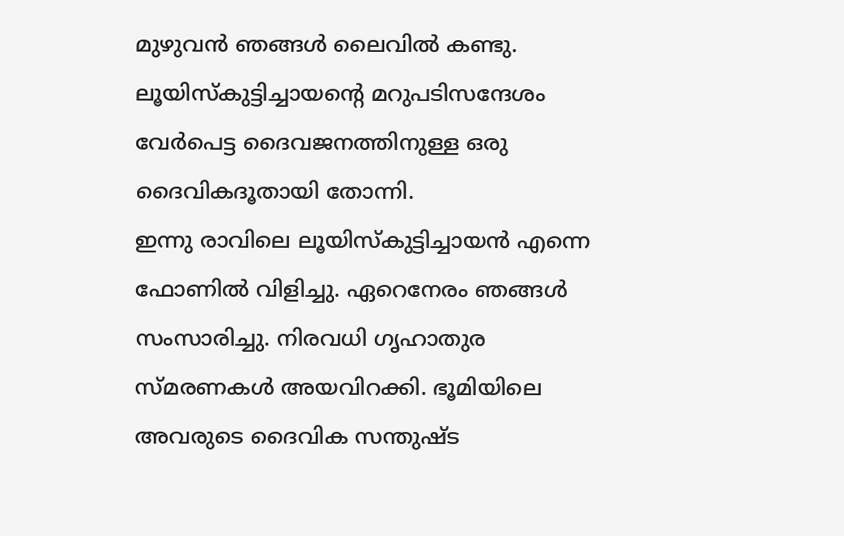മുഴുവൻ ഞങ്ങൾ ലൈവിൽ കണ്ടു. ലൂയിസ്കുട്ടിച്ചായന്റെ മറുപടിസന്ദേശം വേർപെട്ട ദൈവജനത്തിനുള്ള ഒരു ദൈവികദൂതായി തോന്നി.
ഇന്നു രാവിലെ ലൂയിസ്കുട്ടിച്ചായൻ എന്നെ ഫോണിൽ വിളിച്ചു. ഏറെനേരം ഞങ്ങൾ സംസാരിച്ചു. നിരവധി ഗൃഹാതുര സ്മരണകൾ അയവിറക്കി. ഭൂമിയിലെ അവരുടെ ദൈവിക സന്തുഷ്ട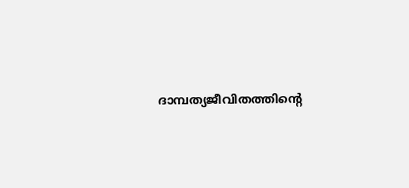ദാമ്പത്യജീവിതത്തിന്റെ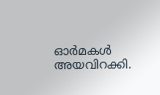ഓർമകൾ അയവിറക്കി.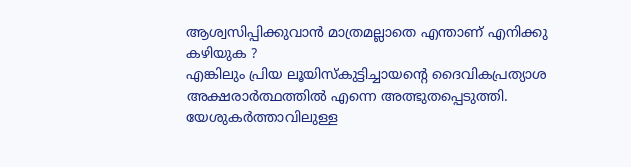ആശ്വസിപ്പിക്കുവാൻ മാത്രമല്ലാതെ എന്താണ് എനിക്കു കഴിയുക ?
എങ്കിലും പ്രിയ ലൂയിസ്കുട്ടിച്ചായന്റെ ദൈവികപ്രത്യാശ അക്ഷരാർത്ഥത്തിൽ എന്നെ അത്ഭുതപ്പെടുത്തി.
യേശുകർത്താവിലുള്ള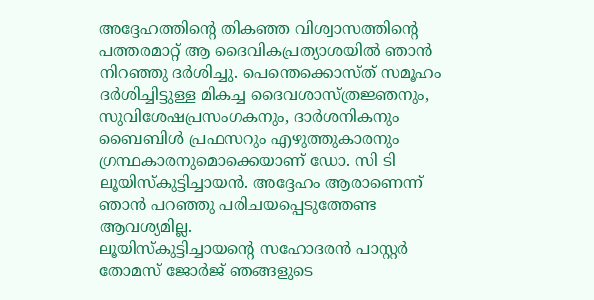അദ്ദേഹത്തിന്റെ തികഞ്ഞ വിശ്വാസത്തിന്റെ പത്തരമാറ്റ് ആ ദൈവികപ്രത്യാശയിൽ ഞാൻ നിറഞ്ഞു ദർശിച്ചു. പെന്തെക്കൊസ്ത് സമൂഹം ദർശിച്ചിട്ടുള്ള മികച്ച ദൈവശാസ്ത്രജ്ഞനും, സുവിശേഷപ്രസംഗകനും, ദാർശനികനും ബൈബിൾ പ്രഫസറും എഴുത്തുകാരനും ഗ്രന്ഥകാരനുമൊക്കെയാണ് ഡോ. സി ടി ലൂയിസ്കുട്ടിച്ചായൻ. അദ്ദേഹം ആരാണെന്ന് ഞാൻ പറഞ്ഞു പരിചയപ്പെടുത്തേണ്ട ആവശ്യമില്ല.
ലൂയിസ്കുട്ടിച്ചായന്റെ സഹോദരൻ പാസ്റ്റർ തോമസ് ജോർജ് ഞങ്ങളുടെ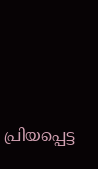പ്രിയപ്പെട്ട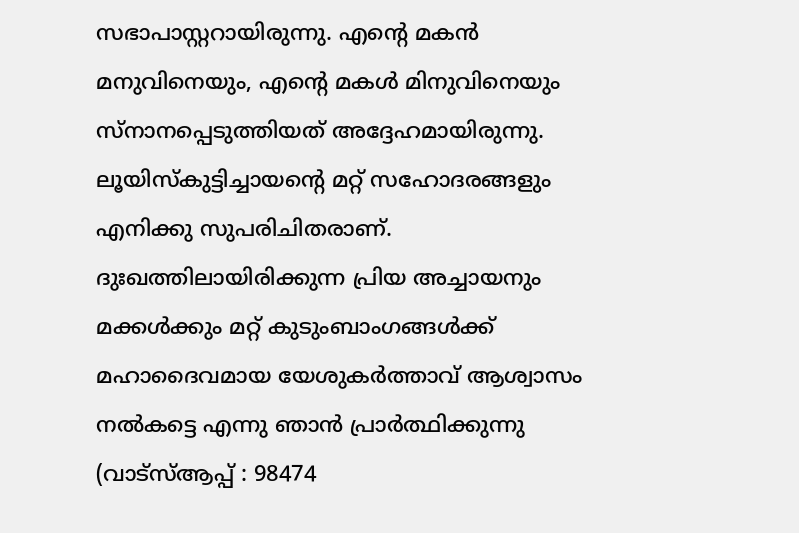സഭാപാസ്റ്ററായിരുന്നു. എന്റെ മകൻ മനുവിനെയും, എന്റെ മകൾ മിനുവിനെയും സ്നാനപ്പെടുത്തിയത് അദ്ദേഹമായിരുന്നു. ലൂയിസ്കുട്ടിച്ചായന്റെ മറ്റ് സഹോദരങ്ങളും എനിക്കു സുപരിചിതരാണ്. ദുഃഖത്തിലായിരിക്കുന്ന പ്രിയ അച്ചായനും മക്കൾക്കും മറ്റ് കുടുംബാംഗങ്ങൾക്ക് മഹാദൈവമായ യേശുകർത്താവ് ആശ്വാസം നൽകട്ടെ എന്നു ഞാൻ പ്രാർത്ഥിക്കുന്നു (വാട്സ്ആപ്പ് : 98474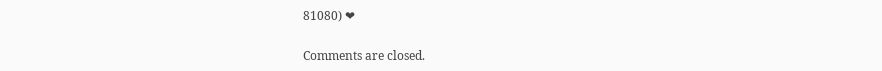81080) ❤

Comments are closed.